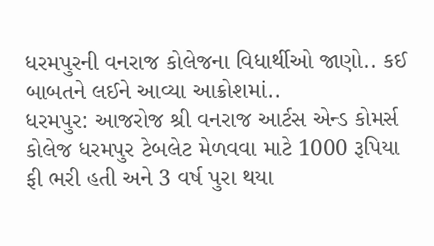ધરમપુરની વનરાજ કોલેજના વિધાર્થીઓ જાણો.. કઈ બાબતને લઈને આવ્યા આક્રોશમાં..
ધરમપુર: આજરોજ શ્રી વનરાજ આર્ટસ એન્ડ કોમર્સ કોલેજ ધરમપુર ટેબલેટ મેળવવા માટે 1000 રૂપિયા ફી ભરી હતી અને 3 વર્ષ પુરા થયા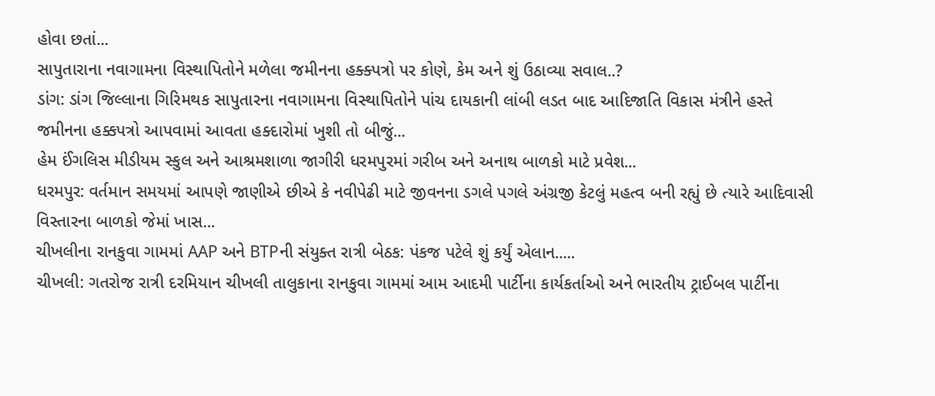હોવા છતાં...
સાપુતારાના નવાગામના વિસ્થાપિતોને મળેલા જમીનના હક્ક્પત્રો પર કોણે, કેમ અને શું ઉઠાવ્યા સવાલ..?
ડાંગ: ડાંગ જિલ્લાના ગિરિમથક સાપુતારના નવાગામના વિસ્થાપિતોને પાંચ દાયકાની લાંબી લડત બાદ આદિજાતિ વિકાસ મંત્રીને હસ્તે જમીનના હક્કપત્રો આપવામાં આવતા હક્દારોમાં ખુશી તો બીજું...
હેમ ઈંગલિસ મીડીયમ સ્કુલ અને આશ્રમશાળા જાગીરી ધરમપુરમાં ગરીબ અને અનાથ બાળકો માટે પ્રવેશ...
ધરમપુર: વર્તમાન સમયમાં આપણે જાણીએ છીએ કે નવીપેઢી માટે જીવનના ડગલે પગલે અંગ્રજી કેટલું મહત્વ બની રહ્યું છે ત્યારે આદિવાસી વિસ્તારના બાળકો જેમાં ખાસ...
ચીખલીના રાનકુવા ગામમાં AAP અને BTPની સંયુક્ત રાત્રી બેઠક: પંકજ પટેલે શું કર્યું એલાન.....
ચીખલી: ગતરોજ રાત્રી દરમિયાન ચીખલી તાલુકાના રાનકુવા ગામમાં આમ આદમી પાર્ટીના કાર્યકર્તાઓ અને ભારતીય ટ્રાઈબલ પાર્ટીના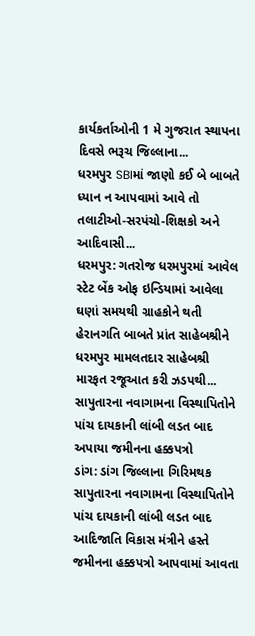કાર્યકર્તાઓની 1 મે ગુજરાત સ્થાપના દિવસે ભરૂચ જિલ્લાના...
ધરમપુર SBIમાં જાણો કઈ બે બાબતે ધ્યાન ન આપવામાં આવે તો તલાટીઓ-સરપંચો-શિક્ષકો અને આદિવાસી...
ધરમપુર: ગતરોજ ધરમપુરમાં આવેલ સ્ટેટ બેંક ઓફ ઇન્ડિયામાં આવેલા ઘણાં સમયથી ગ્રાહકોને થતી હેરાનગતિ બાબતે પ્રાંત સાહેબશ્રીને ધરમપુર મામલતદાર સાહેબશ્રી મારફત રજૂઆત કરી ઝડપથી...
સાપુતારના નવાગામના વિસ્થાપિતોને પાંચ દાયકાની લાંબી લડત બાદ અપાયા જમીનના હક્કપત્રો
ડાંગ: ડાંગ જિલ્લાના ગિરિમથક સાપુતારના નવાગામના વિસ્થાપિતોને પાંચ દાયકાની લાંબી લડત બાદ આદિજાતિ વિકાસ મંત્રીને હસ્તે જમીનના હક્કપત્રો આપવામાં આવતા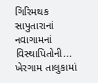ગિરિમથક સાપુતારાનાં નવાગામનાં વિસ્થાપિતોની...
ખેરગામ તાલુકામાં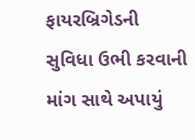ફાયરબ્રિગેડની સુવિધા ઉભી કરવાની માંગ સાથે અપાયું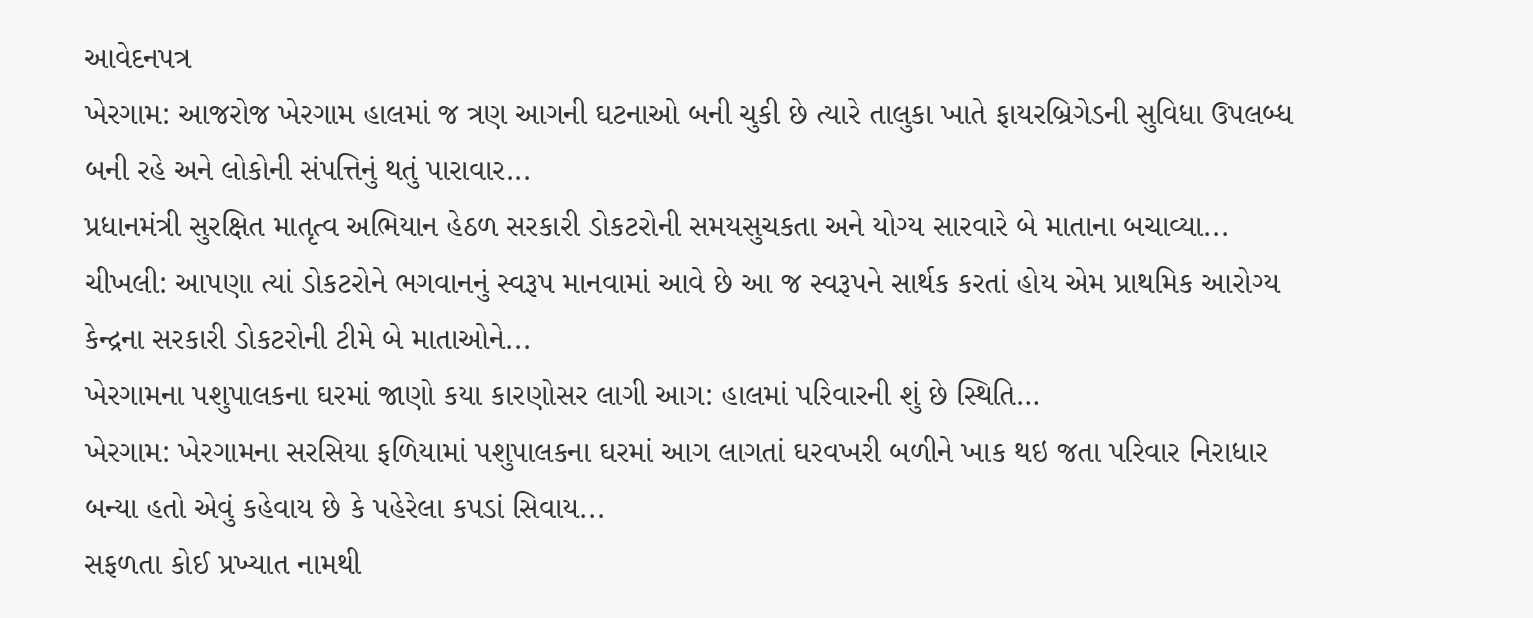આવેદનપત્ર
ખેરગામ: આજરોજ ખેરગામ હાલમાં જ ત્રણ આગની ઘટનાઓ બની ચુકી છે ત્યારે તાલુકા ખાતે ફાયરબ્રિગેડની સુવિધા ઉપલબ્ધ બની રહે અને લોકોની સંપત્તિનું થતું પારાવાર...
પ્રધાનમંત્રી સુરક્ષિત માતૃત્વ અભિયાન હેઠળ સરકારી ડોકટરોની સમયસુચકતા અને યોગ્ય સારવારે બે માતાના બચાવ્યા...
ચીખલી: આપણા ત્યાં ડોકટરોને ભગવાનનું સ્વરૂપ માનવામાં આવે છે આ જ સ્વરૂપને સાર્થક કરતાં હોય એમ પ્રાથમિક આરોગ્ય કેન્દ્રના સરકારી ડોકટરોની ટીમે બે માતાઓને...
ખેરગામના પશુપાલકના ઘરમાં જાણો કયા કારણોસર લાગી આગ: હાલમાં પરિવારની શું છે સ્થિતિ…
ખેરગામ: ખેરગામના સરસિયા ફળિયામાં પશુપાલકના ઘરમાં આગ લાગતાં ઘરવખરી બળીને ખાક થઇ જતા પરિવાર નિરાધાર બન્યા હતો એવું કહેવાય છે કે પહેરેલા કપડાં સિવાય...
સફળતા કોઈ પ્રખ્યાત નામથી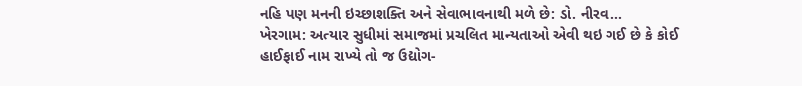નહિ પણ મનની ઇચ્છાશક્તિ અને સેવાભાવનાથી મળે છે: ડો. નીરવ...
ખેરગામ: અત્યાર સુધીમાં સમાજમાં પ્રચલિત માન્યતાઓ એવી થઇ ગઈ છે કે કોઈ હાઈફાઈ નામ રાખ્યે તો જ ઉદ્યોગ-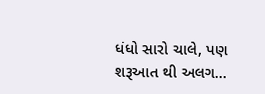ધંધો સારો ચાલે, પણ શરૂઆત થી અલગ...